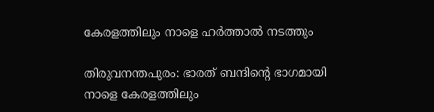കേരളത്തിലും നാളെ ഹർത്താൽ നടത്തും

തിരുവനന്തപുരം: ഭാരത് ബന്ദിന്റെ ഭാഗമായി നാളെ കേരളത്തിലും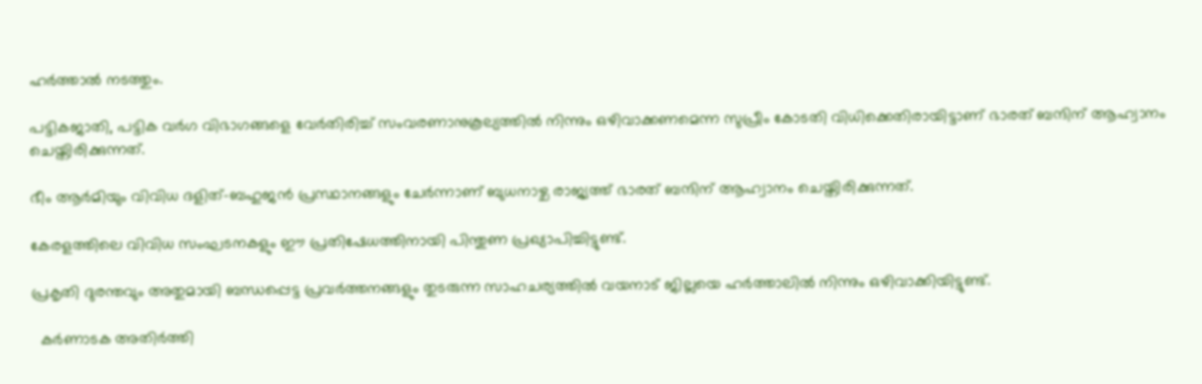ഹർത്താല്‍ നടത്തും.

പട്ടികജാതി, പട്ടിക വർഗ വിഭാഗങ്ങളെ വേർതിരിച്ച്‌ സംവരണാനുകൂല്യത്തില്‍ നിന്നും ഒഴിവാക്കണമെന്ന സുപ്രീം കോടതി വിധിക്കെതിരായിട്ടാണ് ഭാരത് ബന്ദിന് ആഹ്വാനം ചെയ്തിരിക്കുന്നത്.

ഭീം ആർമിയും വിവിധ ദളിത്-ബഹുജന്‍ പ്രസ്ഥാനങ്ങളും ചേർന്നാണ് ബുധനാഴ്ച രാജ്യത്ത് ഭാരത് ബന്ദിന് ആഹ്വാനം ചെയ്തിരിക്കുന്നത്.

കേരളത്തിലെ വിവിധ സംഘടനകളും ഈ പ്രതിഷേധത്തിനായി പിന്തുണ പ്രഖ്യാപിച്ചിട്ടുണ്ട്.

പ്രകൃതി ദുരന്തവും അതുമായി ബന്ധപ്പെട്ട പ്രവർത്തനങ്ങളും തുടരുന്ന സാഹചര്യത്തില്‍ വയനാട് ജില്ലയെ ഹർത്താലില്‍ നിന്നും ഒഴിവാക്കിയിട്ടുണ്ട്.

  കര്‍ണാടക അതിര്‍ത്തി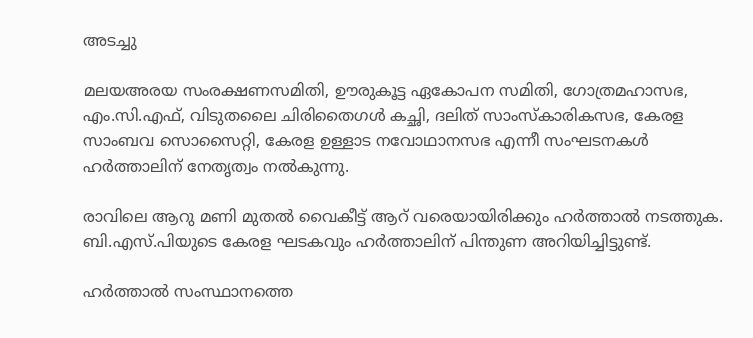അടച്ചു

മലയഅരയ സംരക്ഷണസമിതി, ഊരുകൂട്ട ഏകോപന സമിതി, ഗോത്രമഹാസഭ, എം.സി.എഫ്, വിടുതലൈ ചിരിതൈഗള്‍ കച്ഛി, ദലിത് സാംസ്‌കാരികസഭ, കേരള സാംബവ സൊസൈറ്റി, കേരള ഉള്ളാട നവോഥാനസഭ എന്നീ സംഘടനകള്‍ ഹര്‍ത്താലിന് നേതൃത്വം നല്‍കുന്നു.

രാവിലെ ആറു മണി മുതല്‍ വൈകീട്ട് ആറ് വരെയായിരിക്കും ഹർത്താല്‍ നടത്തുക. ബി.എസ്.പിയുടെ കേരള ഘടകവും ഹർത്താലിന് പിന്തുണ അറിയിച്ചിട്ടുണ്ട്.

ഹർത്താല്‍ സംസ്ഥാനത്തെ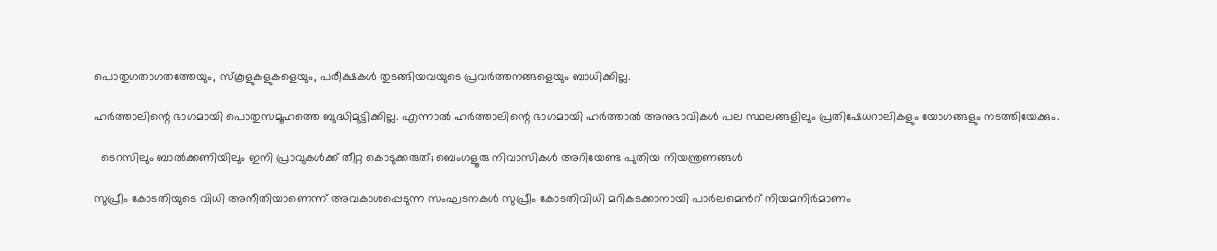പൊതുഗതാഗതത്തേയും, സ്കൂളുകളുകളെയും, പരീക്ഷകള്‍ തുടങ്ങിയവയുടെ പ്രവർത്തനങ്ങളെയും ബാധിക്കില്ല.

ഹർത്താലിന്റെ ഭാഗമായി പൊതുസമൂഹത്തെ ബുദ്ധിമുട്ടിക്കില്ല. എന്നാല്‍ ഹർത്താലിന്റെ ഭാഗമായി ഹര്‍ത്താല്‍ അനുഭാവികള്‍ പല സ്ഥലങ്ങളിലും പ്രതിഷേധറാലികളും യോഗങ്ങളും നടത്തിയേക്കും.

  ടെറസിലും ബാൽക്കണിയിലും ഇനി പ്രാവുകൾക്ക് തീറ്റ കൊടുക്കരുത്; ബെംഗളൂരു നിവാസികൾ അറിയേണ്ട പുതിയ നിയന്ത്രണങ്ങൾ

സുപ്രീം കോടതിയുടെ വിധി അനീതിയാണെന്ന് അവകാശപ്പെടുന്ന സംഘടനകള്‍ സുപ്രീം കോടതിവിധി മറികടക്കാനായി പാര്‍ലമെന്‍റ് നിയമനിര്‍മാണം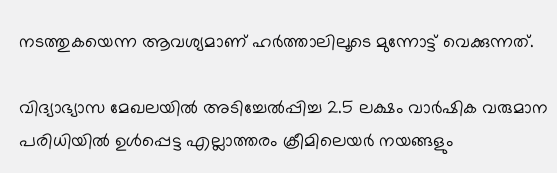നടത്തുകയെന്ന ആവശ്യമാണ് ഹർത്താലിലൂടെ മുന്നോട്ട് വെക്കുന്നത്.

വിദ്യാഭ്യാസ മേഖലയില്‍ അടിച്ചേല്‍പ്പിച്ച 2.5 ലക്ഷം വാർഷിക വരുമാന പരിധിയില്‍ ഉള്‍പ്പെട്ട എല്ലാത്തരം ക്രീമിലെയര്‍ നയങ്ങളും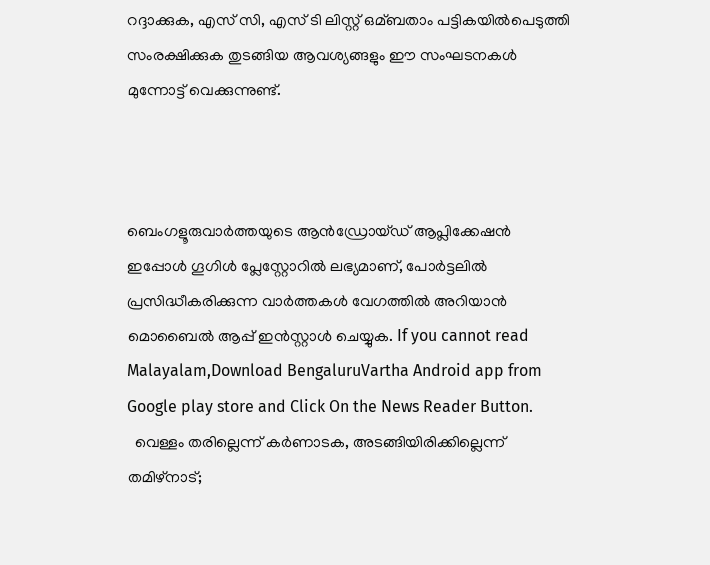റദ്ദാക്കുക, എസ്‌ സി, എസ് ടി ലിസ്റ്റ് ഒമ്ബതാം പട്ടികയില്‍പെടുത്തി സംരക്ഷിക്കുക തുടങ്ങിയ ആവശ്യങ്ങളും ഈ സംഘടനകള്‍ മുന്നോട്ട് വെക്കുന്നുണ്ട്.



ബെംഗളൂരുവാർത്തയുടെ ആൻഡ്രോയ്ഡ് ആപ്ലിക്കേഷൻ ഇപ്പോൾ ഗൂഗിൾ പ്ലേസ്റ്റോറിൽ ലഭ്യമാണ്, പോർട്ടലിൽ പ്രസിദ്ധീകരിക്കുന്ന വാർത്തകൾ വേഗത്തിൽ അറിയാൻ മൊബൈൽ ആപ്പ് ഇൻസ്റ്റാൾ ചെയ്യുക. If you cannot read Malayalam,Download BengaluruVartha Android app from Google play store and Click On the News Reader Button.
  വെള്ളം തരില്ലെന്ന് കർണാടക, അടങ്ങിയിരിക്കില്ലെന്ന് തമിഴ്‌നാട്;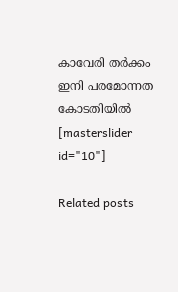കാവേരി തർക്കം ഇനി പരമോന്നത കോടതിയിൽ
[masterslider id="10"]

Related posts